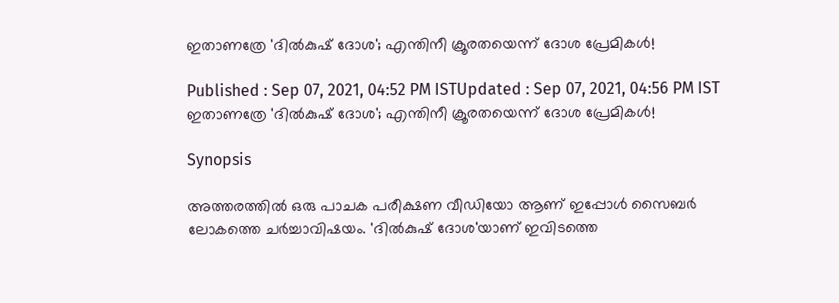ഇതാണത്രേ 'ദിൽകുഷ് ദോശ'; എന്തിനീ ക്രൂരതയെന്ന് ദോശ പ്രേമികൾ!

Published : Sep 07, 2021, 04:52 PM ISTUpdated : Sep 07, 2021, 04:56 PM IST
ഇതാണത്രേ 'ദിൽകുഷ് ദോശ'; എന്തിനീ ക്രൂരതയെന്ന് ദോശ പ്രേമികൾ!

Synopsis

അത്തരത്തില്‍ ഒരു പാചക പരീക്ഷണ വീഡിയോ ആണ് ഇപ്പോള്‍ സൈബര്‍ ലോകത്തെ ചര്‍ച്ചാവിഷയം. 'ദിൽകുഷ് ദോശ'യാണ് ഇവിടത്തെ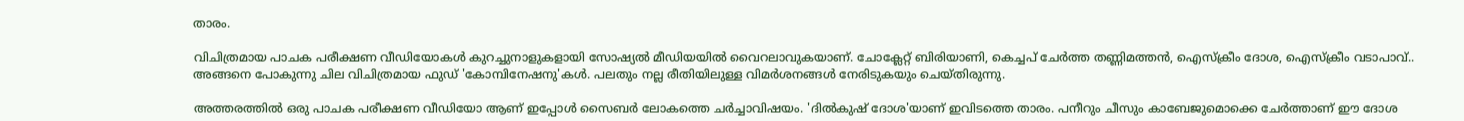താരം.

വിചിത്രമായ പാചക പരീക്ഷണ വീഡിയോകള്‍ കുറച്ചുനാളുകളായി സോഷ്യല്‍ മീഡിയയില്‍ വൈറലാവുകയാണ്. ചോക്ലേറ്റ് ബിരിയാണി, കെച്ചപ് ചേര്‍ത്ത തണ്ണിമത്തന്‍, ഐസ്‌ക്രീം ദോശ, ഐസ്‌ക്രീം വടാപാവ്.. അങ്ങനെ പോകുന്നു ചില വിചിത്രമായ ഫുഡ് 'കോമ്പിനേഷനു'കള്‍. പലതും നല്ല രീതിയിലുള്ള വിമര്‍ശനങ്ങള്‍ നേരിടുകയും ചെയ്തിരുന്നു.

അത്തരത്തില്‍ ഒരു പാചക പരീക്ഷണ വീഡിയോ ആണ് ഇപ്പോള്‍ സൈബര്‍ ലോകത്തെ ചര്‍ച്ചാവിഷയം. 'ദിൽകുഷ് ദോശ'യാണ് ഇവിടത്തെ താരം. പനീറും ചീസും കാബേജുമൊക്കെ ചേർത്താണ് ഈ ദോശ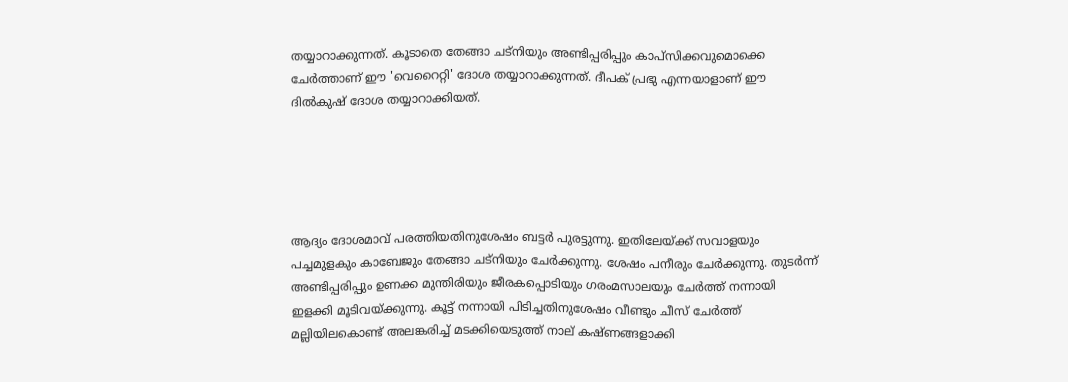തയ്യാറാക്കുന്നത്. കൂടാതെ തേങ്ങാ ചട്നിയും അണ്ടിപ്പരിപ്പും കാപ്സിക്കവുമൊക്കെ ചേര്‍ത്താണ് ഈ 'വെറൈറ്റി' ദോശ തയ്യാറാക്കുന്നത്. ദീപക് പ്രഭു എന്നയാളാണ് ഈ ദിൽകുഷ് ദോശ തയ്യാറാക്കിയത്.





ആദ്യം ദോശമാവ് പരത്തിയതിനുശേഷം ബട്ടർ പുരട്ടുന്നു. ഇതിലേയ്ക്ക് സവാളയും പച്ചമുളകും കാബേജും തേങ്ങാ ചട്നിയും ചേർക്കുന്നു. ശേഷം പനീരും ചേര്‍ക്കുന്നു. തുടര്‍ന്ന് അണ്ടിപ്പരിപ്പും ഉണക്ക മുന്തിരിയും ജീരകപ്പൊടിയും ഗരംമസാലയും ചേർത്ത് നന്നായി ഇളക്കി മൂടിവയ്ക്കുന്നു. കൂട്ട് നന്നായി പിടിച്ചതിനുശേഷം വീണ്ടും ചീസ് ചേർത്ത് മല്ലിയിലകൊണ്ട് അലങ്കരിച്ച് മടക്കിയെടുത്ത് നാല് കഷ്ണങ്ങളാക്കി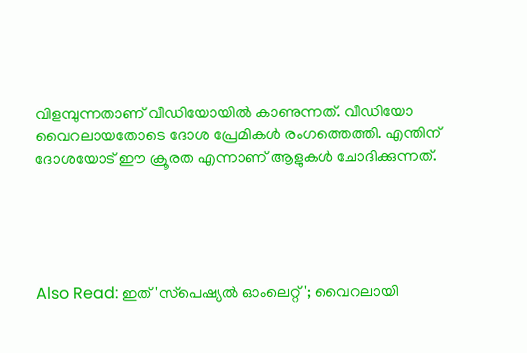വിളമ്പുന്നതാണ് വീഡിയോയില്‍ കാണുന്നത്. വീഡിയോ വൈറലായതോടെ ദോശ പ്രേമികൾ രംഗത്തെത്തി. എന്തിന് ദോശയോട് ഈ ക്രൂരത എന്നാണ് ആളുകള്‍ ചോദിക്കുന്നത്.





Also Read: ഇത് 'സ്‌പെഷ്യല്‍ ഓംലെറ്റ്'; വൈറലായി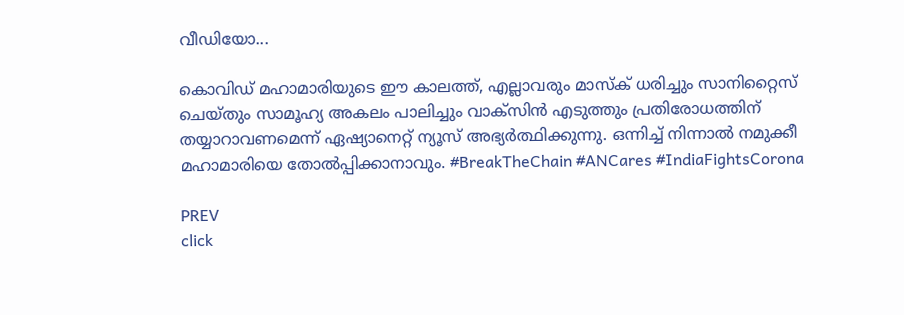വീഡിയോ...

കൊവിഡ് മഹാമാരിയുടെ ഈ കാലത്ത്, എല്ലാവരും മാസ്‌ക് ധരിച്ചും സാനിറ്റൈസ് ചെയ്തും സാമൂഹ്യ അകലം പാലിച്ചും വാക്‌സിന്‍ എടുത്തും പ്രതിരോധത്തിന് തയ്യാറാവണമെന്ന് ഏഷ്യാനെറ്റ് ന്യൂസ് അഭ്യര്‍ത്ഥിക്കുന്നു. ഒന്നിച്ച് നിന്നാല്‍ നമുക്കീ മഹാമാരിയെ തോല്‍പ്പിക്കാനാവും. #BreakTheChain #ANCares #IndiaFightsCorona

PREV
click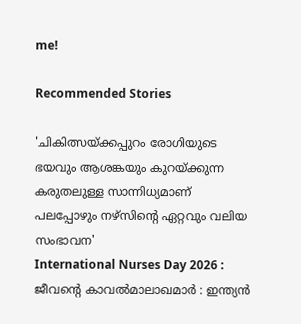me!

Recommended Stories

'ചികിത്സയ്ക്കപ്പുറം രോഗിയുടെ ഭയവും ആശങ്കയും കുറയ്ക്കുന്ന കരുതലുള്ള സാന്നിധ്യമാണ് പലപ്പോഴും നഴ്സിന്റെ ഏറ്റവും വലിയ സംഭാവന'
International Nurses Day 2026 : ജീവന്റെ കാവൽമാലാഖമാർ : ഇന്ത്യൻ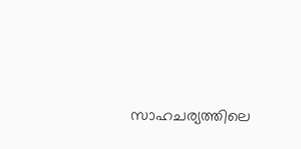സാഹചര്യത്തിലെ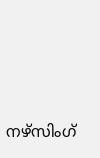നഴ്സിംഗ്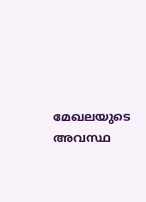മേഖലയുടെ അവസ്ഥ